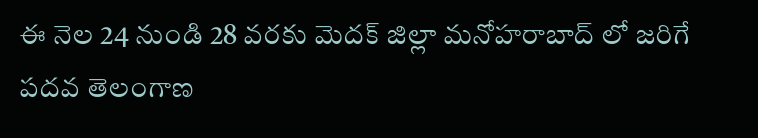ఈ నెల 24 నుండి 28 వరకు మెదక్ జిల్లా మనోహరాబాద్ లో జరిగే పదవ తెలంగాణ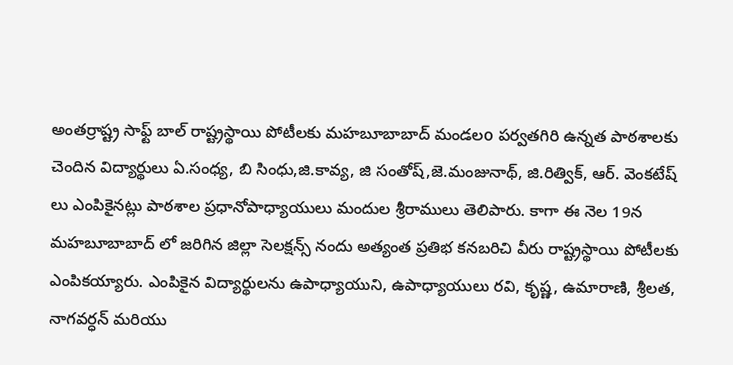అంతర్రాష్ట్ర సాఫ్ట్ బాల్ రాష్ట్రస్థాయి పోటీలకు మహబూబాబాద్ మండలo పర్వతగిరి ఉన్నత పాఠశాలకు చెందిన విద్యార్థులు ఏ.సంధ్య, బి సింధు,జి.కావ్య, జి సంతోష్,జె.మంజునాథ్, జి.రిత్విక్, ఆర్. వెంకటేష్ లు ఎంపికైనట్లు పాఠశాల ప్రధానోపాధ్యాయులు మందుల శ్రీరాములు తెలిపారు. కాగా ఈ నెల 19న మహబూబాబాద్ లో జరిగిన జిల్లా సెలక్షన్స్ నందు అత్యంత ప్రతిభ కనబరిచి వీరు రాష్ట్రస్థాయి పోటీలకు ఎంపికయ్యారు. ఎంపికైన విద్యార్థులను ఉపాధ్యాయుని, ఉపాధ్యాయులు రవి, కృష్ణ, ఉమారాణి, శ్రీలత, నాగవర్ధన్ మరియు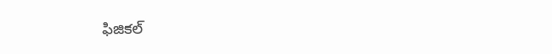ఫిజికల్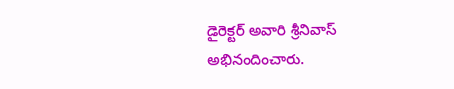డైరెక్టర్ అవారి శ్రీనివాస్ అభినందించారు.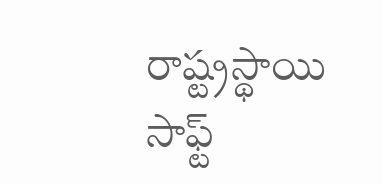రాష్ట్రస్థాయి సాఫ్ట్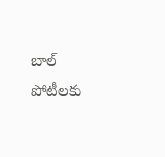బాల్ పోటీలకు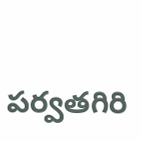పర్వతగిరి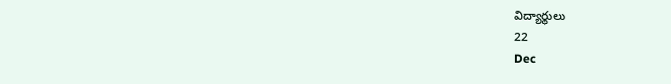విద్యార్థులు
22
Dec